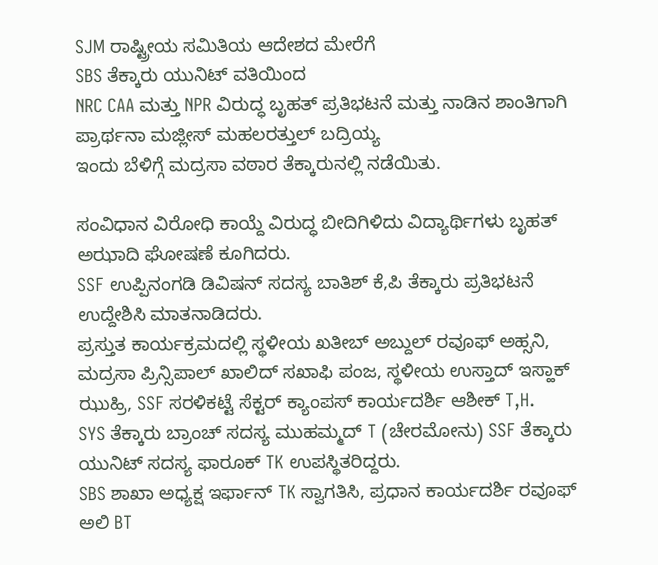SJM ರಾಷ್ಟ್ರೀಯ ಸಮಿತಿಯ ಆದೇಶದ ಮೇರೆಗೆ
SBS ತೆಕ್ಕಾರು ಯುನಿಟ್ ವತಿಯಿಂದ
NRC CAA ಮತ್ತು NPR ವಿರುದ್ಧ ಬೃಹತ್ ಪ್ರತಿಭಟನೆ ಮತ್ತು ನಾಡಿನ ಶಾಂತಿಗಾಗಿ ಪ್ರಾರ್ಥನಾ ಮಜ್ಲೀಸ್ ಮಹಲರತ್ತುಲ್ ಬದ್ರಿಯ್ಯ
ಇಂದು ಬೆಳಿಗ್ಗೆ ಮದ್ರಸಾ ವಠಾರ ತೆಕ್ಕಾರುನಲ್ಲಿ ನಡೆಯಿತು.

ಸಂವಿಧಾನ ವಿರೋಧಿ ಕಾಯ್ದೆ ವಿರುದ್ಧ ಬೀದಿಗಿಳಿದು ವಿದ್ಯಾರ್ಥಿಗಳು ಬೃಹತ್ ಅಝಾದಿ ಘೋಷಣೆ ಕೂಗಿದರು.
SSF ಉಪ್ಪಿನಂಗಡಿ ಡಿವಿಷನ್ ಸದಸ್ಯ ಬಾತಿಶ್ ಕೆ,ಪಿ ತೆಕ್ಕಾರು ಪ್ರತಿಭಟನೆ ಉದ್ದೇಶಿಸಿ ಮಾತನಾಡಿದರು.
ಪ್ರಸ್ತುತ ಕಾರ್ಯಕ್ರಮದಲ್ಲಿ ಸ್ಥಳೀಯ ಖತೀಬ್ ಅಬ್ದುಲ್ ರವೂಫ್ ಅಹ್ಸನಿ,
ಮದ್ರಸಾ ಪ್ರಿನ್ಸಿಪಾಲ್ ಖಾಲಿದ್ ಸಖಾಫಿ ಪಂಜ, ಸ್ಥಳೀಯ ಉಸ್ತಾದ್ ಇಸ್ಹಾಕ್ ಝುಹ್ರಿ, SSF ಸರಳಿಕಟ್ಟೆ ಸೆಕ್ಟರ್ ಕ್ಯಾಂಪಸ್ ಕಾರ್ಯದರ್ಶಿ ಆಶೀಕ್ T,H.
SYS ತೆಕ್ಕಾರು ಬ್ರಾಂಚ್ ಸದಸ್ಯ ಮುಹಮ್ಮದ್ T (ಚೇರಮೋನು) SSF ತೆಕ್ಕಾರು ಯುನಿಟ್ ಸದಸ್ಯ ಫಾರೂಕ್ TK ಉಪಸ್ಥಿತರಿದ್ದರು.
SBS ಶಾಖಾ ಅಧ್ಯಕ್ಷ ಇರ್ಫಾನ್ TK ಸ್ವಾಗತಿಸಿ, ಪ್ರಧಾನ ಕಾರ್ಯದರ್ಶಿ ರವೂಫ್ ಅಲಿ BT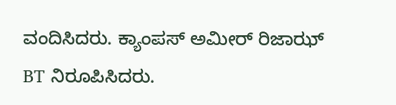ವಂದಿಸಿದರು. ಕ್ಯಾಂಪಸ್ ಅಮೀರ್ ರಿಜಾಝ್ BT ನಿರೂಪಿಸಿದರು.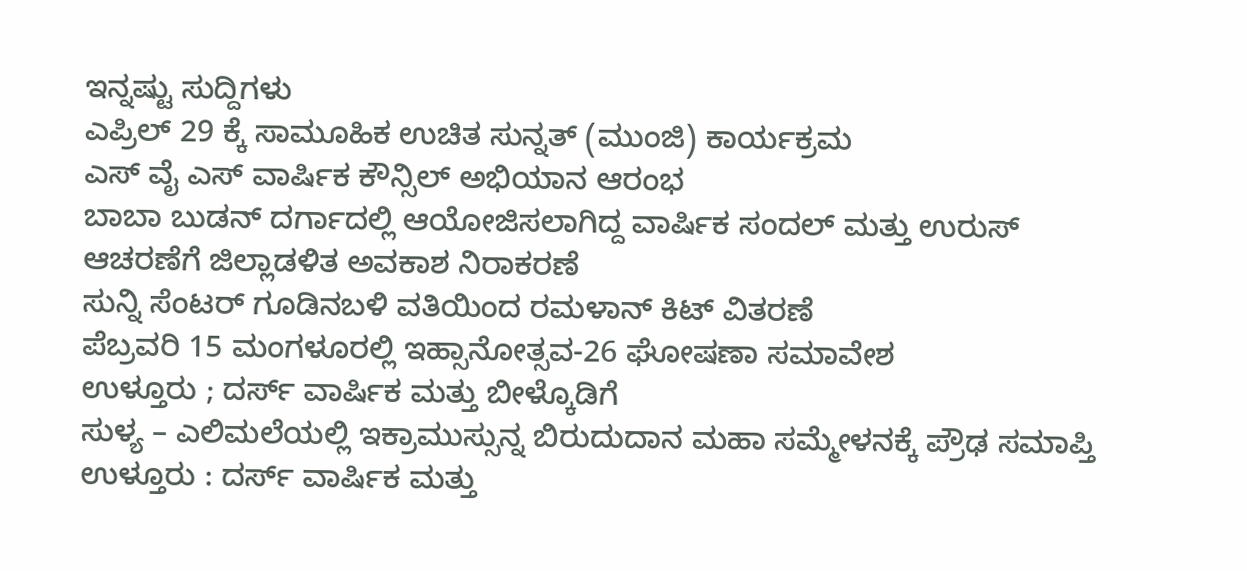ಇನ್ನಷ್ಟು ಸುದ್ದಿಗಳು
ಎಪ್ರಿಲ್ 29 ಕ್ಕೆ ಸಾಮೂಹಿಕ ಉಚಿತ ಸುನ್ನತ್ (ಮುಂಜಿ) ಕಾರ್ಯಕ್ರಮ
ಎಸ್ ವೈ ಎಸ್ ವಾರ್ಷಿಕ ಕೌನ್ಸಿಲ್ ಅಭಿಯಾನ ಆರಂಭ
ಬಾಬಾ ಬುಡನ್ ದರ್ಗಾದಲ್ಲಿ ಆಯೋಜಿಸಲಾಗಿದ್ದ ವಾರ್ಷಿಕ ಸಂದಲ್ ಮತ್ತು ಉರುಸ್ ಆಚರಣೆಗೆ ಜಿಲ್ಲಾಡಳಿತ ಅವಕಾಶ ನಿರಾಕರಣೆ
ಸುನ್ನಿ ಸೆಂಟರ್ ಗೂಡಿನಬಳಿ ವತಿಯಿಂದ ರಮಳಾನ್ ಕಿಟ್ ವಿತರಣೆ
ಪೆಬ್ರವರಿ 15 ಮಂಗಳೂರಲ್ಲಿ ಇಹ್ಸಾನೋತ್ಸವ-26 ಘೋಷಣಾ ಸಮಾವೇಶ
ಉಳ್ತೂರು ; ದರ್ಸ್ ವಾರ್ಷಿಕ ಮತ್ತು ಬೀಳ್ಕೊಡಿಗೆ
ಸುಳ್ಯ – ಎಲಿಮಲೆಯಲ್ಲಿ ಇಕ್ರಾಮುಸ್ಸುನ್ನ ಬಿರುದುದಾನ ಮಹಾ ಸಮ್ಮೇಳನಕ್ಕೆ ಪ್ರೌಢ ಸಮಾಪ್ತಿ
ಉಳ್ತೂರು : ದರ್ಸ್ ವಾರ್ಷಿಕ ಮತ್ತು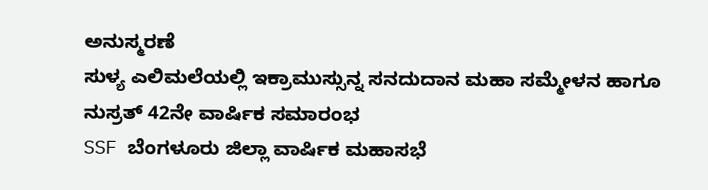ಅನುಸ್ಮರಣೆ
ಸುಳ್ಯ ಎಲಿಮಲೆಯಲ್ಲಿ ಇಕ್ರಾಮುಸ್ಸುನ್ನ ಸನದುದಾನ ಮಹಾ ಸಮ್ಮೇಳನ ಹಾಗೂ ನುಸ್ರತ್ 42ನೇ ವಾರ್ಷಿಕ ಸಮಾರಂಭ
SSF ಬೆಂಗಳೂರು ಜಿಲ್ಲಾ ವಾರ್ಷಿಕ ಮಹಾಸಭೆ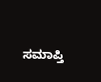ಸಮಾಪ್ತಿ